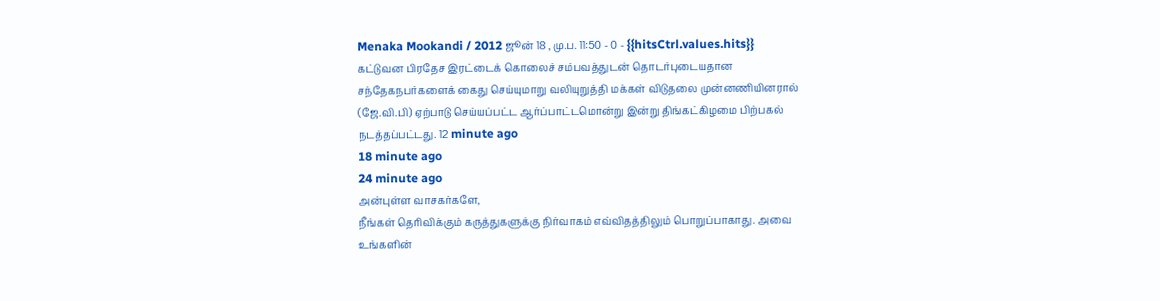Menaka Mookandi / 2012 ஜூன் 18 , மு.ப. 11:50 - 0 - {{hitsCtrl.values.hits}}
கட்டுவன பிரதேச இரட்டைக் கொலைச் சம்பவத்துடன் தொடர்புடையதான சந்தேகநபர்களைக் கைது செய்யுமாறு வலியுறுத்தி மக்கள் விடுதலை முன்னணியினரால் (ஜே.வி.பி) ஏற்பாடு செய்யப்பட்ட ஆர்ப்பாட்டமொன்று இன்று திங்கட்கிழமை பிற்பகல் நடத்தப்பட்டது. 12 minute ago
18 minute ago
24 minute ago
அன்புள்ள வாசகர்களே,
நீங்கள் தெரிவிக்கும் கருத்துகளுக்கு நிர்வாகம் எவ்விதத்திலும் பொறுப்பாகாது. அவை உங்களின்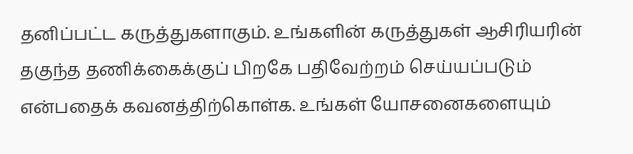தனிப்பட்ட கருத்துகளாகும். உங்களின் கருத்துகள் ஆசிரியரின் தகுந்த தணிக்கைக்குப் பிறகே பதிவேற்றம் செய்யப்படும் என்பதைக் கவனத்திற்கொள்க. உங்கள் யோசனைகளையும்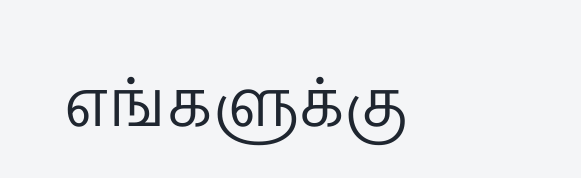எங்களுக்கு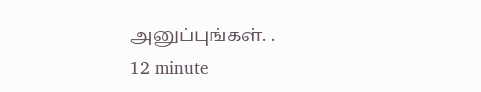அனுப்புங்கள். .
12 minute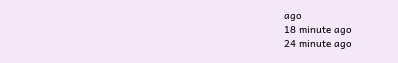ago
18 minute ago
24 minute ago